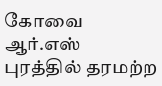கோவை ஆர்.எஸ் புரத்தில் தரமற்ற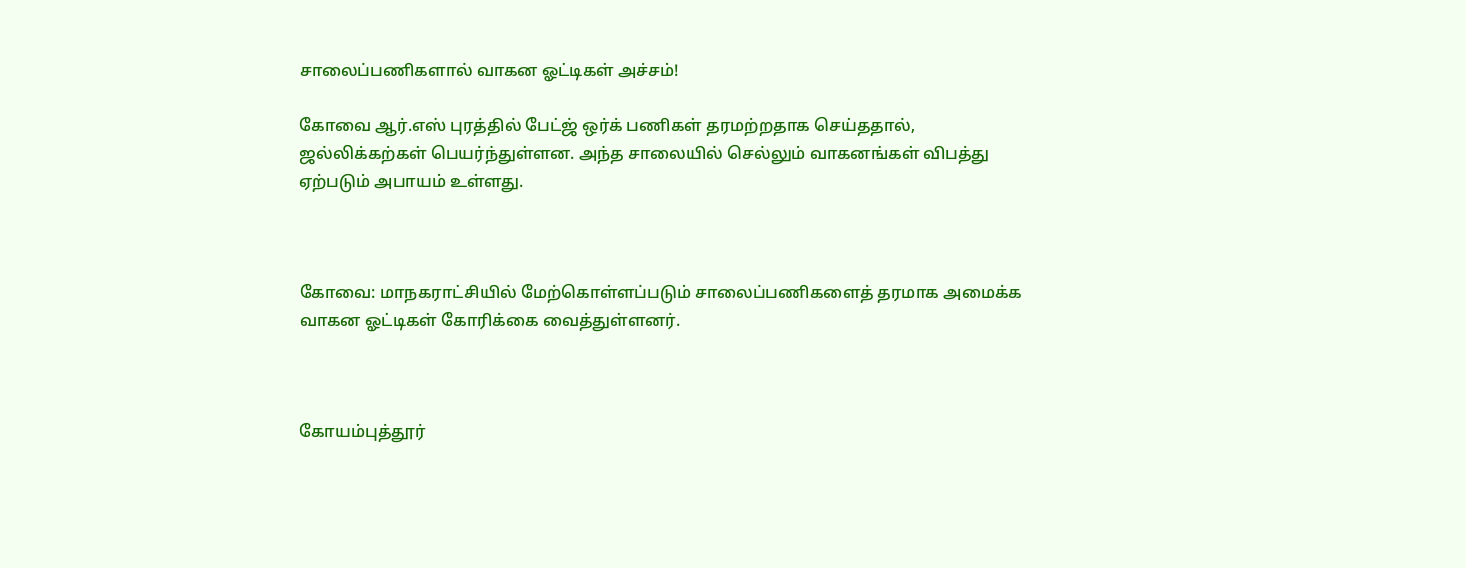சாலைப்பணிகளால் வாகன ஓட்டிகள் அச்சம்!

கோவை ஆர்.எஸ் புரத்தில் பேட்ஜ் ஒர்க் பணிகள் தரமற்றதாக செய்ததால், ஜல்லிக்கற்கள் பெயர்ந்துள்ளன. அந்த சாலையில் செல்லும் வாகனங்கள் விபத்து ஏற்படும் அபாயம் உள்ளது.



கோவை: மாநகராட்சியில் மேற்கொள்ளப்படும் சாலைப்பணிகளைத் தரமாக அமைக்க வாகன ஓட்டிகள் கோரிக்கை வைத்துள்ளனர்.



கோயம்புத்தூர்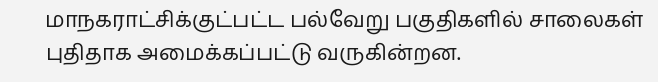மாநகராட்சிக்குட்பட்ட பல்வேறு பகுதிகளில் சாலைகள் புதிதாக அமைக்கப்பட்டு வருகின்றன.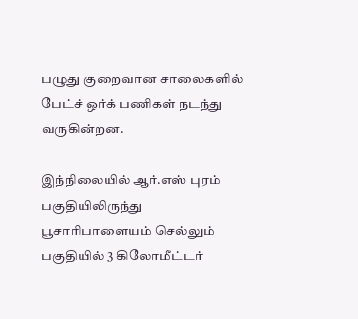பழுது குறைவான சாலைகளில் பேட்ச் ஒர்க் பணிகள் நடந்து வருகின்றன.

இந்நிலையில் ஆர்.எஸ் புரம் பகுதியிலிருந்து பூசாரிபாளையம் செல்லும் பகுதியில் 3 கிலோமீட்டர்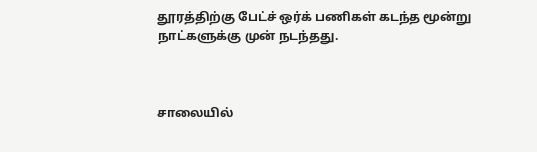தூரத்திற்கு பேட்ச் ஒர்க் பணிகள் கடந்த மூன்று நாட்களுக்கு முன் நடந்தது.



சாலையில்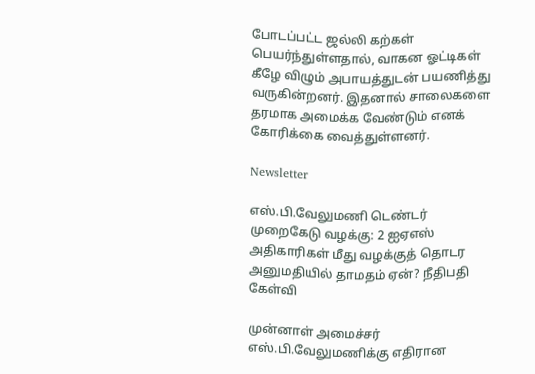போடப்பட்ட ஜல்லி கற்கள் பெயர்ந்துள்ளதால், வாகன ஓட்டிகள் கீழே விழும் அபாயத்துடன் பயணித்து வருகின்றனர். இதனால் சாலைகளை தரமாக அமைக்க வேண்டும் எனக் கோரிக்கை வைத்துள்ளனர்.

Newsletter

எஸ்.பி.வேலுமணி டெண்டர் முறைகேடு வழக்கு: 2 ஐஏஎஸ் அதிகாரிகள் மீது வழக்குத் தொடர அனுமதியில் தாமதம் ஏன்? நீதிபதி கேள்வி

முன்னாள் அமைச்சர் எஸ்.பி.வேலுமணிக்கு எதிரான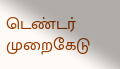டெண்டர் முறைகேடு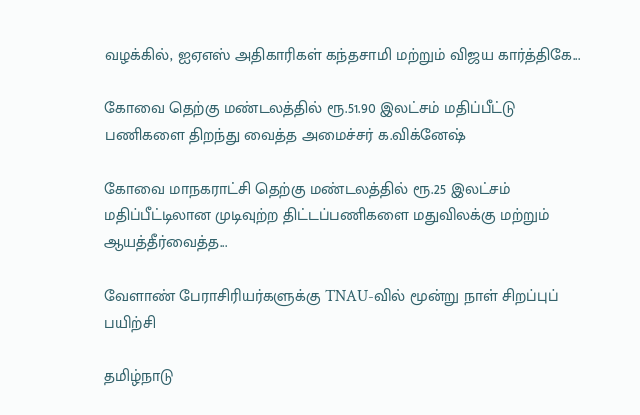வழக்கில், ஐஏஎஸ் அதிகாரிகள் கந்தசாமி மற்றும் விஜய கார்த்திகே...

கோவை தெற்கு மண்டலத்தில் ரூ.51.90 இலட்சம் மதிப்பீட்டு பணிகளை திறந்து வைத்த அமைச்சர் க.விக்னேஷ்

கோவை மாநகராட்சி தெற்கு மண்டலத்தில் ரூ.25 இலட்சம் மதிப்பீட்டிலான முடிவுற்ற திட்டப்பணிகளை மதுவிலக்கு மற்றும் ஆயத்தீர்வைத்த...

வேளாண் பேராசிரியர்களுக்கு TNAU-வில் மூன்று நாள் சிறப்புப் பயிற்சி

தமிழ்நாடு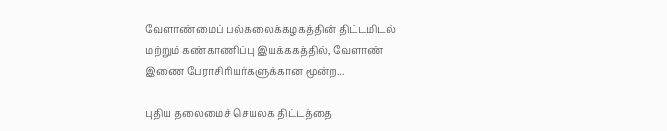வேளாண்மைப் பல்கலைக்கழகத்தின் திட்டமிடல் மற்றும் கண்காணிப்பு இயக்ககத்தில், வேளாண் இணை பேராசிரியர்களுக்கான மூன்ற...

புதிய தலைமைச் செயலக திட்டத்தை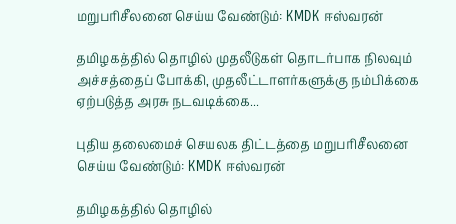மறுபரிசீலனை செய்ய வேண்டும்: KMDK ஈஸ்வரன்

தமிழகத்தில் தொழில் முதலீடுகள் தொடர்பாக நிலவும் அச்சத்தைப் போக்கி, முதலீட்டாளர்களுக்கு நம்பிக்கை ஏற்படுத்த அரசு நடவடிக்கை...

புதிய தலைமைச் செயலக திட்டத்தை மறுபரிசீலனை செய்ய வேண்டும்: KMDK ஈஸ்வரன்

தமிழகத்தில் தொழில்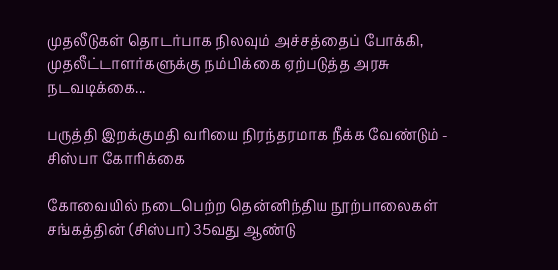முதலீடுகள் தொடர்பாக நிலவும் அச்சத்தைப் போக்கி, முதலீட்டாளர்களுக்கு நம்பிக்கை ஏற்படுத்த அரசு நடவடிக்கை...

பருத்தி இறக்குமதி வரியை நிரந்தரமாக நீக்க வேண்டும் - சிஸ்பா கோரிக்கை

கோவையில் நடைபெற்ற தென்னிந்திய நூற்பாலைகள் சங்கத்தின் (சிஸ்பா) 35வது ஆண்டு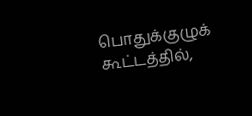பொதுக்குழுக் கூட்டத்தில்,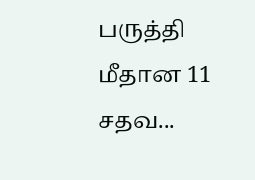பருத்தி மீதான 11 சதவ...